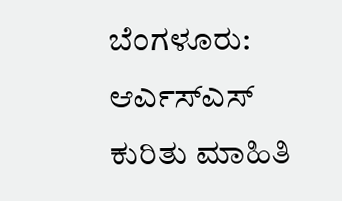ಬೆಂಗಳೂರು: ಆರ್ಎಸ್ಎಸ್ ಕುರಿತು ಮಾಹಿತಿ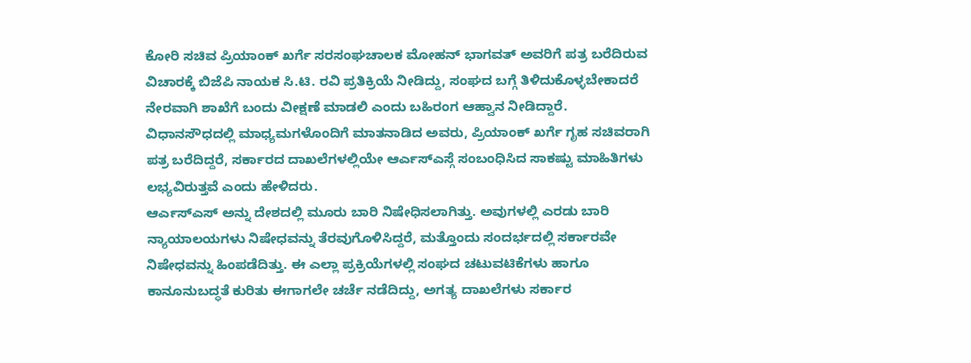ಕೋರಿ ಸಚಿವ ಪ್ರಿಯಾಂಕ್ ಖರ್ಗೆ ಸರಸಂಘಚಾಲಕ ಮೋಹನ್ ಭಾಗವತ್ ಅವರಿಗೆ ಪತ್ರ ಬರೆದಿರುವ ವಿಚಾರಕ್ಕೆ ಬಿಜೆಪಿ ನಾಯಕ ಸಿ.ಟಿ. ರವಿ ಪ್ರತಿಕ್ರಿಯೆ ನೀಡಿದ್ದು, ಸಂಘದ ಬಗ್ಗೆ ತಿಳಿದುಕೊಳ್ಳಬೇಕಾದರೆ ನೇರವಾಗಿ ಶಾಖೆಗೆ ಬಂದು ವೀಕ್ಷಣೆ ಮಾಡಲಿ ಎಂದು ಬಹಿರಂಗ ಆಹ್ವಾನ ನೀಡಿದ್ದಾರೆ.
ವಿಧಾನಸೌಧದಲ್ಲಿ ಮಾಧ್ಯಮಗಳೊಂದಿಗೆ ಮಾತನಾಡಿದ ಅವರು, ಪ್ರಿಯಾಂಕ್ ಖರ್ಗೆ ಗೃಹ ಸಚಿವರಾಗಿ ಪತ್ರ ಬರೆದಿದ್ದರೆ, ಸರ್ಕಾರದ ದಾಖಲೆಗಳಲ್ಲಿಯೇ ಆರ್ಎಸ್ಎಸ್ಗೆ ಸಂಬಂಧಿಸಿದ ಸಾಕಷ್ಟು ಮಾಹಿತಿಗಳು ಲಭ್ಯವಿರುತ್ತವೆ ಎಂದು ಹೇಳಿದರು.
ಆರ್ಎಸ್ಎಸ್ ಅನ್ನು ದೇಶದಲ್ಲಿ ಮೂರು ಬಾರಿ ನಿಷೇಧಿಸಲಾಗಿತ್ತು. ಅವುಗಳಲ್ಲಿ ಎರಡು ಬಾರಿ ನ್ಯಾಯಾಲಯಗಳು ನಿಷೇಧವನ್ನು ತೆರವುಗೊಳಿಸಿದ್ದರೆ, ಮತ್ತೊಂದು ಸಂದರ್ಭದಲ್ಲಿ ಸರ್ಕಾರವೇ ನಿಷೇಧವನ್ನು ಹಿಂಪಡೆದಿತ್ತು. ಈ ಎಲ್ಲಾ ಪ್ರಕ್ರಿಯೆಗಳಲ್ಲಿ ಸಂಘದ ಚಟುವಟಿಕೆಗಳು ಹಾಗೂ ಕಾನೂನುಬದ್ಧತೆ ಕುರಿತು ಈಗಾಗಲೇ ಚರ್ಚೆ ನಡೆದಿದ್ದು, ಅಗತ್ಯ ದಾಖಲೆಗಳು ಸರ್ಕಾರ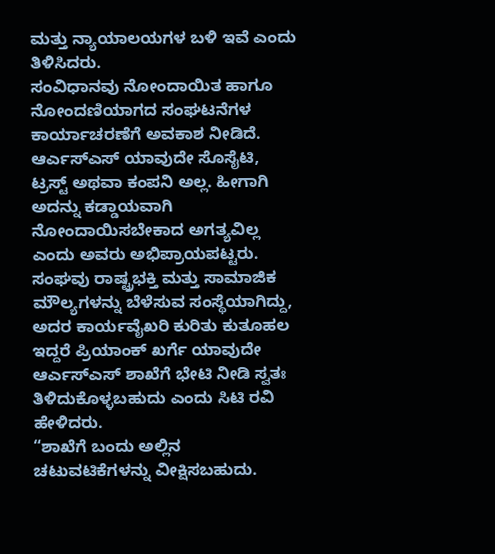ಮತ್ತು ನ್ಯಾಯಾಲಯಗಳ ಬಳಿ ಇವೆ ಎಂದು ತಿಳಿಸಿದರು.
ಸಂವಿಧಾನವು ನೋಂದಾಯಿತ ಹಾಗೂ ನೋಂದಣಿಯಾಗದ ಸಂಘಟನೆಗಳ ಕಾರ್ಯಾಚರಣೆಗೆ ಅವಕಾಶ ನೀಡಿದೆ. ಆರ್ಎಸ್ಎಸ್ ಯಾವುದೇ ಸೊಸೈಟಿ, ಟ್ರಸ್ಟ್ ಅಥವಾ ಕಂಪನಿ ಅಲ್ಲ. ಹೀಗಾಗಿ ಅದನ್ನು ಕಡ್ಡಾಯವಾಗಿ ನೋಂದಾಯಿಸಬೇಕಾದ ಅಗತ್ಯವಿಲ್ಲ ಎಂದು ಅವರು ಅಭಿಪ್ರಾಯಪಟ್ಟರು.
ಸಂಘವು ರಾಷ್ಟ್ರಭಕ್ತಿ ಮತ್ತು ಸಾಮಾಜಿಕ ಮೌಲ್ಯಗಳನ್ನು ಬೆಳೆಸುವ ಸಂಸ್ಥೆಯಾಗಿದ್ದು, ಅದರ ಕಾರ್ಯವೈಖರಿ ಕುರಿತು ಕುತೂಹಲ ಇದ್ದರೆ ಪ್ರಿಯಾಂಕ್ ಖರ್ಗೆ ಯಾವುದೇ ಆರ್ಎಸ್ಎಸ್ ಶಾಖೆಗೆ ಭೇಟಿ ನೀಡಿ ಸ್ವತಃ ತಿಳಿದುಕೊಳ್ಳಬಹುದು ಎಂದು ಸಿಟಿ ರವಿ ಹೇಳಿದರು.
“ಶಾಖೆಗೆ ಬಂದು ಅಲ್ಲಿನ ಚಟುವಟಿಕೆಗಳನ್ನು ವೀಕ್ಷಿಸಬಹುದು.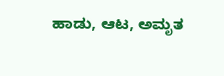ಹಾಡು, ಆಟ, ಅಮೃತ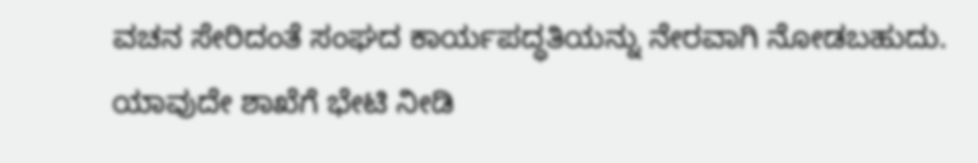ವಚನ ಸೇರಿದಂತೆ ಸಂಘದ ಕಾರ್ಯಪದ್ಧತಿಯನ್ನು ನೇರವಾಗಿ ನೋಡಬಹುದು. ಯಾವುದೇ ಶಾಖೆಗೆ ಭೇಟಿ ನೀಡಿ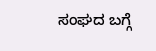ಸಂಘದ ಬಗ್ಗೆ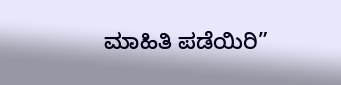ಮಾಹಿತಿ ಪಡೆಯಿರಿ”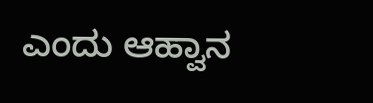ಎಂದು ಆಹ್ವಾನ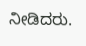ನೀಡಿದರು.